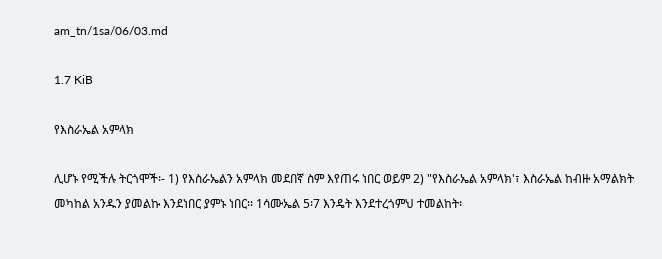am_tn/1sa/06/03.md

1.7 KiB

የእስራኤል አምላክ

ሊሆኑ የሚችሉ ትርጎሞች፡- 1) የእስራኤልን አምላክ መደበኛ ስም እየጠሩ ነበር ወይም 2) "የእስራኤል አምላክ'፣ እስራኤል ከብዙ አማልክት መካከል አንዱን ያመልኩ እንደነበር ያምኑ ነበር፡፡ 1ሳሙኤል 5፡7 እንዴት እንደተረጎምህ ተመልከት፡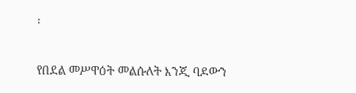፡

የበደል መሥዋዕት መልሱለት እንጂ ባዶውን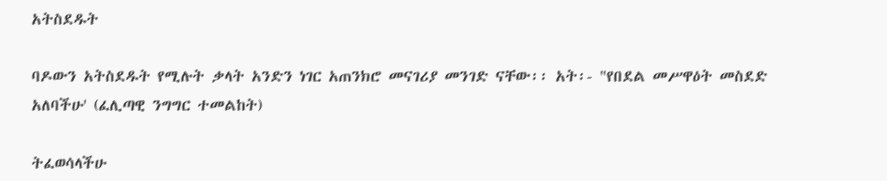አትስደዱት

ባዶውን አትስደዱት የሚሉት ቃላት አንድን ነገር አጠንክሮ መናገሪያ መንገድ ናቸው፡፡ አት፡- "የበደል መሥዋዕት መስደድ አለባችሁ' (ፈሊጣዊ ንግግር ተመልከት)

ትፈወሳላችሁ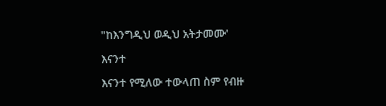"ከእንግዲህ ወዲህ አትታመሙ'

እናንተ

እናንተ የሚለው ተውላጠ ስም የብዙ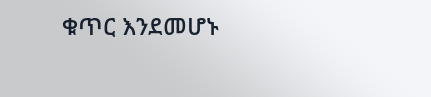ቁጥር እንደመሆኑ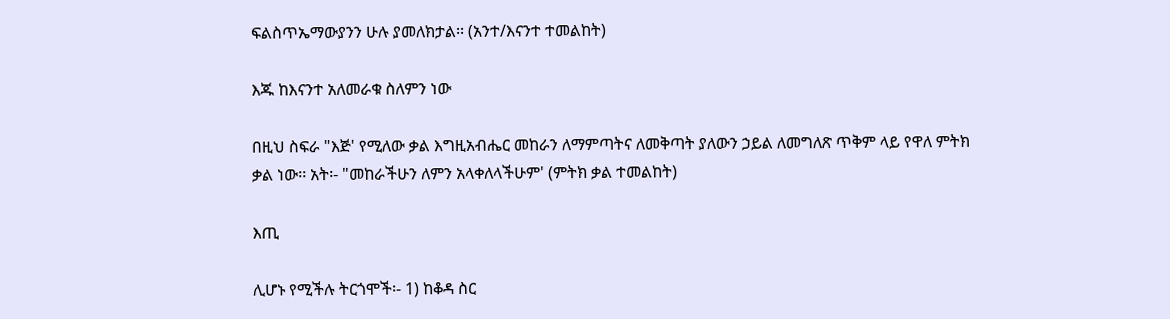ፍልስጥኤማውያንን ሁሉ ያመለክታል፡፡ (አንተ/እናንተ ተመልከት)

እጁ ከእናንተ አለመራቁ ስለምን ነው

በዚህ ስፍራ "እጅ' የሚለው ቃል እግዚአብሔር መከራን ለማምጣትና ለመቅጣት ያለውን ኃይል ለመግለጽ ጥቅም ላይ የዋለ ምትክ ቃል ነው፡፡ አት፡- "መከራችሁን ለምን አላቀለላችሁም' (ምትክ ቃል ተመልከት)

እጢ

ሊሆኑ የሚችሉ ትርጎሞች፡- 1) ከቆዳ ስር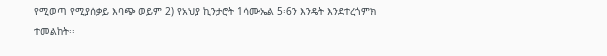የሚወጣ የሚያሰቃይ እባጭ ወይም 2) የአህያ ኪንታሮት 1ሳሙኤል 5፡6ን እንዴት እንደተረጎምክ ተመልከት፡፡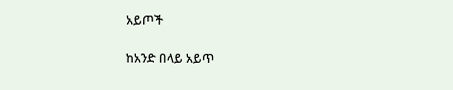አይጦች

ከአንድ በላይ አይጥ